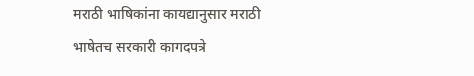मराठी भाषिकांना कायद्यानुसार मराठी भाषेतच सरकारी कागदपत्रे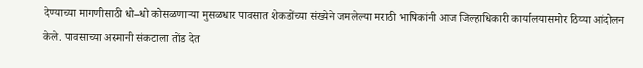देण्याच्या मागणीसाठी धो–धो कोसळणाऱ्या मुसळधार पावसात शेकडोंच्या संख्येने जमलेल्या मराठी भाषिकांनी आज जिल्हाधिकारी कार्यालयासमोर ठिय्या आंदोलन केले. पावसाच्या अस्मानी संकटाला तोंड देत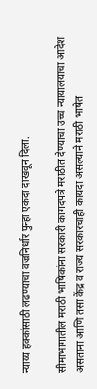न्याय्य हक्कांसाठी लढण्याचा वज्रनिर्धार पुन्हा एकदा दाखवून दिला.

सीमाभागातील मराठी भाषिकांना सरकारी कागदपत्रे मराठीत देण्याचा उच्च न्यायालयाचा आदेश असताना आणि तसा केंद्र व राज्य सरकारचाही कायदा असल्याने मराठी भाषेत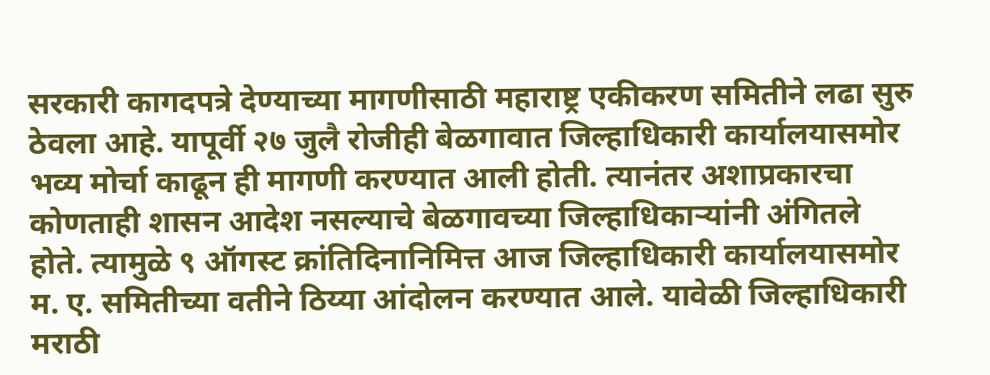सरकारी कागदपत्रे देण्याच्या मागणीसाठी महाराष्ट्र एकीकरण समितीने लढा सुरु ठेवला आहे. यापूर्वी २७ जुलै रोजीही बेळगावात जिल्हाधिकारी कार्यालयासमोर भव्य मोर्चा काढून ही मागणी करण्यात आली होती. त्यानंतर अशाप्रकारचा कोणताही शासन आदेश नसल्याचे बेळगावच्या जिल्हाधिकाऱ्यांनी अंगितले होते. त्यामुळे ९ ऑगस्ट क्रांतिदिनानिमित्त आज जिल्हाधिकारी कार्यालयासमोर म. ए. समितीच्या वतीने ठिय्या आंदोलन करण्यात आले. यावेळी जिल्हाधिकारी मराठी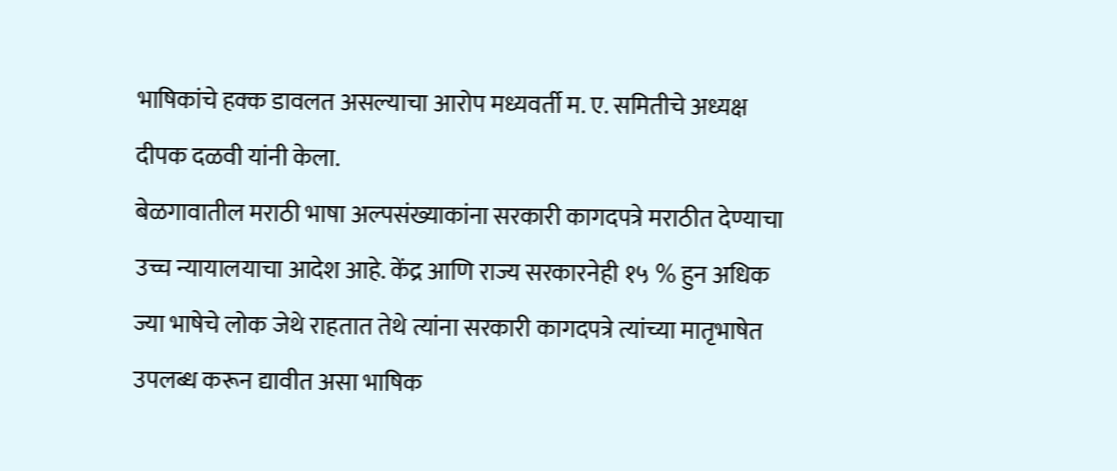भाषिकांचे हक्क डावलत असल्याचा आरोप मध्यवर्ती म. ए. समितीचे अध्यक्ष दीपक दळवी यांनी केला.
बेळगावातील मराठी भाषा अल्पसंख्याकांना सरकारी कागदपत्रे मराठीत देण्याचा उच्च न्यायालयाचा आदेश आहे. केंद्र आणि राज्य सरकारनेही १५ % हुन अधिक ज्या भाषेचे लोक जेथे राहतात तेथे त्यांना सरकारी कागदपत्रे त्यांच्या मातृभाषेत उपलब्ध करून द्यावीत असा भाषिक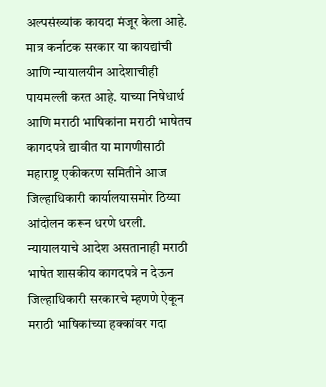अल्पसंख्यांक कायदा मंजूर केला आहे. मात्र कर्नाटक सरकार या कायद्यांची आणि न्यायालयीन आदेशाचीही पायमल्ली करत आहे. याच्या निषेधार्थ आणि मराठी भाषिकांना मराठी भाषेतच कागदपत्रे द्यावीत या मागणीसाठी महाराष्ट्र एकीकरण समितीने आज जिल्हाधिकारी कार्यालयासमोर ठिय्या आंदोलन करून धरणे धरली. न्यायालयाचे आदेश असतानाही मराठी भाषेत शासकीय कागदपत्रे न देऊन जिल्हाधिकारी सरकारचे म्हणणे ऐकून मराठी भाषिकांच्या हक्कांवर गदा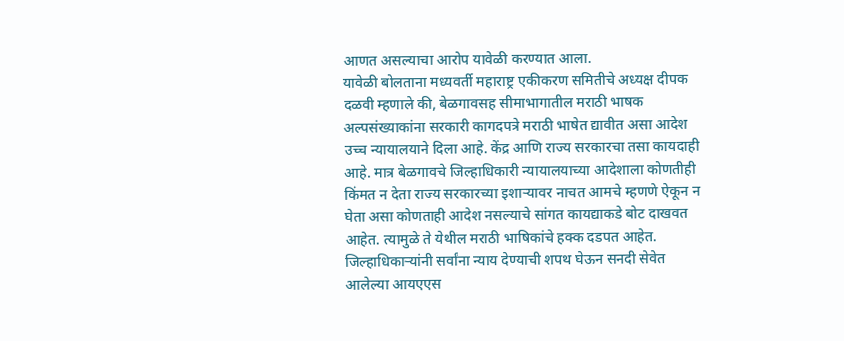आणत असल्याचा आरोप यावेळी करण्यात आला.
यावेळी बोलताना मध्यवर्ती महाराष्ट्र एकीकरण समितीचे अध्यक्ष दीपक दळवी म्हणाले की, बेळगावसह सीमाभागातील मराठी भाषक अल्पसंख्याकांना सरकारी कागदपत्रे मराठी भाषेत द्यावीत असा आदेश उच्च न्यायालयाने दिला आहे. केंद्र आणि राज्य सरकारचा तसा कायदाही आहे. मात्र बेळगावचे जिल्हाधिकारी न्यायालयाच्या आदेशाला कोणतीही किंमत न देता राज्य सरकारच्या इशाऱ्यावर नाचत आमचे म्हणणे ऐकून न घेता असा कोणताही आदेश नसल्याचे सांगत कायद्याकडे बोट दाखवत आहेत. त्यामुळे ते येथील मराठी भाषिकांचे हक्क दडपत आहेत. जिल्हाधिकाऱ्यांनी सर्वांना न्याय देण्याची शपथ घेऊन सनदी सेवेत आलेल्या आयएएस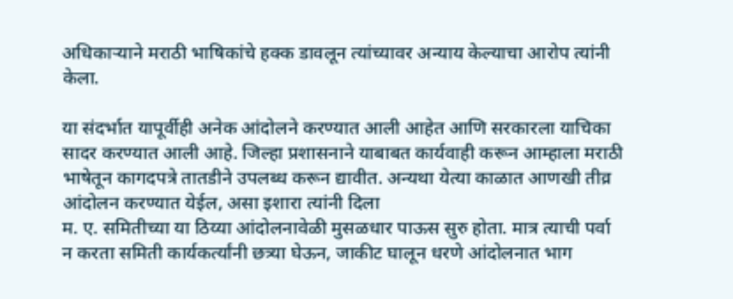अधिकाऱ्याने मराठी भाषिकांचे हक्क डावलून त्यांच्यावर अन्याय केल्याचा आरोप त्यांनी केला.

या संदर्भात यापूर्वीही अनेक आंदोलने करण्यात आली आहेत आणि सरकारला याचिका सादर करण्यात आली आहे. जिल्हा प्रशासनाने याबाबत कार्यवाही करून आम्हाला मराठी भाषेतून कागदपत्रे तातडीने उपलब्ध करून द्यावीत. अन्यथा येत्या काळात आणखी तीव्र आंदोलन करण्यात येईल, असा इशारा त्यांनी दिला
म. ए. समितीच्या या ठिय्या आंदोलनावेळी मुसळधार पाऊस सुरु होता. मात्र त्याची पर्वा न करता समिती कार्यकर्त्यांनी छत्र्या घेऊन, जाकीट घालून धरणे आंदोलनात भाग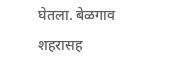घेतला. बेळगाव शहरासह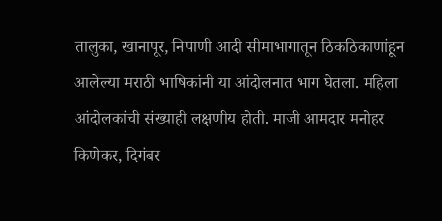तालुका, खानापूर, निपाणी आदी सीमाभागातून ठिकठिकाणांहून आलेल्या मराठी भाषिकांनी या आंदोलनात भाग घेतला. महिला आंदोलकांची संख्याही लक्षणीय होती. माजी आमदार मनोहर किणेकर, दिगंबर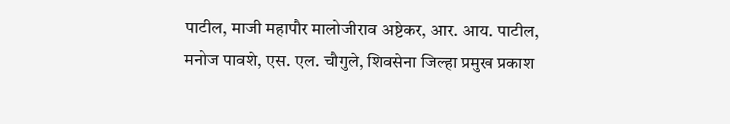पाटील, माजी महापौर मालोजीराव अष्टेकर, आर. आय. पाटील, मनोज पावशे, एस. एल. चौगुले, शिवसेना जिल्हा प्रमुख प्रकाश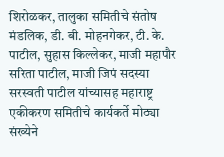शिरोळकर, तालुका समितीचे संतोष मंडलिक, डी. बी. मोहनगेकर, टी. के. पाटील, सुहास किल्लेकर, माजी महापौर सरिता पाटील, माजी जिपं सदस्या सरस्वती पाटील यांच्यासह महाराष्ट्र एकीकरण समितीचे कार्यकर्ते मोठ्या संख्येने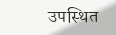उपस्थित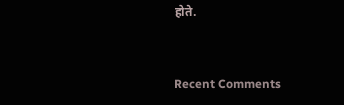होते.


Recent Comments